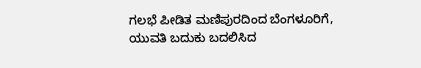ಗಲಭೆ ಪೀಡಿತ ಮಣಿಪುರದಿಂದ ಬೆಂಗಳೂರಿಗೆ, ಯುವತಿ ಬದುಕು ಬದಲಿಸಿದ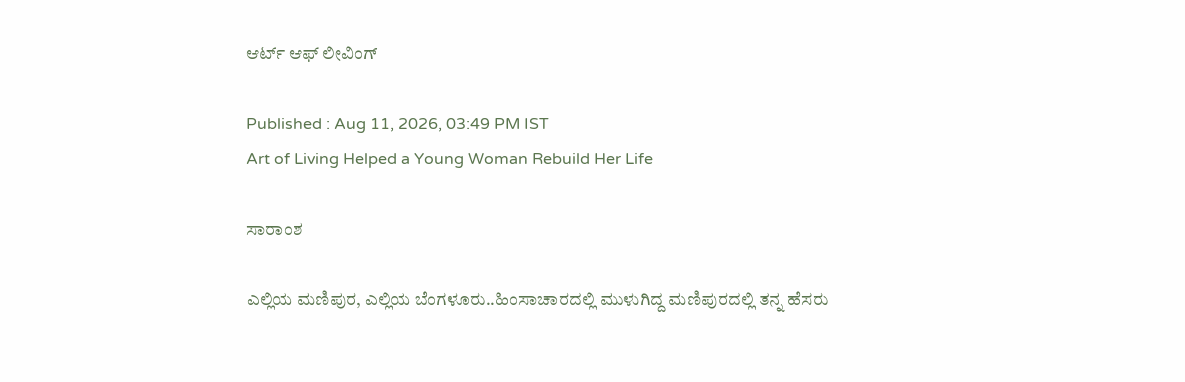ಆರ್ಟ್ ಆಫ್ ಲೀವಿಂಗ್

Published : Aug 11, 2026, 03:49 PM IST
Art of Living Helped a Young Woman Rebuild Her Life

ಸಾರಾಂಶ

ಎಲ್ಲಿಯ ಮಣಿಪುರ, ಎಲ್ಲಿಯ ಬೆಂಗಳೂರು..ಹಿಂಸಾಚಾರದಲ್ಲಿ ಮುಳುಗಿದ್ದ ಮಣಿಪುರದಲ್ಲಿ ತನ್ನ ಹೆಸರು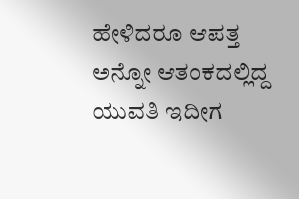ಹೇಳಿದರೂ ಆಪತ್ತ ಅನ್ನೋ ಆತಂಕದಲ್ಲಿದ್ದ ಯುವತಿ ಇದೀಗ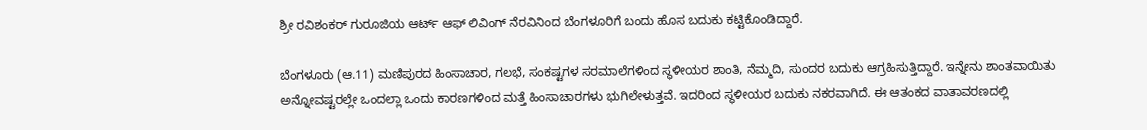ಶ್ರೀ ರವಿಶಂಕರ್ ಗುರೂಜಿಯ ಆರ್ಟ್ ಆಫ್ ಲಿವಿಂಗ್ ನೆರವಿನಿಂದ ಬೆಂಗಳೂರಿಗೆ ಬಂದು ಹೊಸ ಬದುಕು ಕಟ್ಟಿಕೊಂಡಿದ್ದಾರೆ.

ಬೆಂಗಳೂರು (ಆ.11) ಮಣಿಪುರದ ಹಿಂಸಾಚಾರ, ಗಲಭೆ, ಸಂಕಷ್ಟಗಳ ಸರಮಾಲೆಗಳಿಂದ ಸ್ಥಳೀಯರ ಶಾಂತಿ, ನೆಮ್ಮದಿ, ಸುಂದರ ಬದುಕು ಆಗ್ರಹಿಸುತ್ತಿದ್ದಾರೆ. ಇನ್ನೇನು ಶಾಂತವಾಯಿತು ಅನ್ನೋವಷ್ಟರಲ್ಲೇ ಒಂದಲ್ಲಾ ಒಂದು ಕಾರಣಗಳಿಂದ ಮತ್ತೆ ಹಿಂಸಾಚಾರಗಳು ಭುಗಿಲೇಳುತ್ತವೆ. ಇದರಿಂದ ಸ್ಥಳೀಯರ ಬದುಕು ನಕರವಾಗಿದೆ. ಈ ಆತಂಕದ ವಾತಾವರಣದಲ್ಲಿ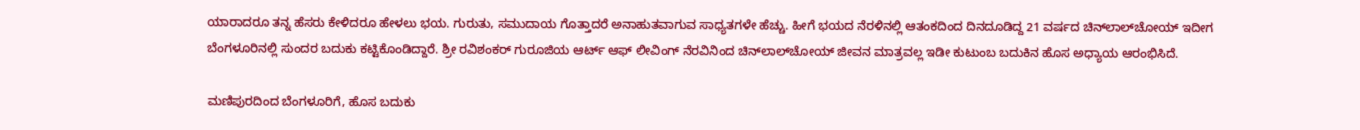ಯಾರಾದರೂ ತನ್ನ ಹೆಸರು ಕೇಳಿದರೂ ಹೇಳಲು ಭಯ. ಗುರುತು, ಸಮುದಾಯ ಗೊತ್ತಾದರೆ ಅನಾಹುತವಾಗುವ ಸಾಧ್ಯತಗಳೇ ಹೆಚ್ಚು. ಹೀಗೆ ಭಯದ ನೆರಳಿನಲ್ಲಿ ಆತಂಕದಿಂದ ದಿನದೂಡಿದ್ದ 21 ವರ್ಷದ ಚಿನ್‌ಲಾಲ್‌ಚೋಯ್ ಇದೀಗ ಬೆಂಗಳೂರಿನಲ್ಲಿ ಸುಂದರ ಬದುಕು ಕಟ್ಟಿಕೊಂಡಿದ್ದಾರೆ. ಶ್ರೀ ರವಿಶಂಕರ್ ಗುರೂಜಿಯ ಆರ್ಟ್ ಆಫ್ ಲೀವಿಂಗ್ ನೆರವಿನಿಂದ ಚಿನ್‌ಲಾಲ್‌ಚೋಯ್ ಜೀವನ ಮಾತ್ರವಲ್ಲ ಇಡೀ ಕುಟುಂಬ ಬದುಕಿನ ಹೊಸ ಅಧ್ಯಾಯ ಆರಂಭಿಸಿದೆ.

ಮಣಿಪುರದಿಂದ ಬೆಂಗಳೂರಿಗೆ, ಹೊಸ ಬದುಕು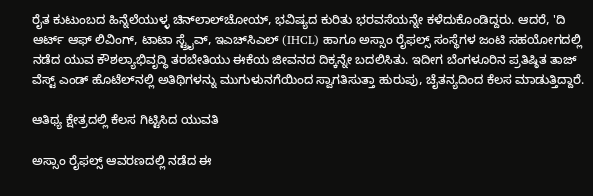ರೈತ ಕುಟುಂಬದ ಹಿನ್ನೆಲೆಯುಳ್ಳ ಚಿನ್‌ಲಾಲ್‌ಚೋಯ್, ಭವಿಷ್ಯದ ಕುರಿತು ಭರವಸೆಯನ್ನೇ ಕಳೆದುಕೊಂಡಿದ್ದರು. ಆದರೆ, 'ದಿ ಆರ್ಟ್ ಆಫ್ ಲಿವಿಂಗ್, ಟಾಟಾ ಸ್ಟ್ರೈವ್, ಇಎಚ್‌ಸಿಎಲ್ (IHCL) ಹಾಗೂ ಅಸ್ಸಾಂ ರೈಫಲ್ಸ್ ಸಂಸ್ಥೆಗಳ ಜಂಟಿ ಸಹಯೋಗದಲ್ಲಿ ನಡೆದ ಯುವ ಕೌಶಲ್ಯಾಭಿವೃದ್ಧಿ ತರಬೇತಿಯು ಈಕೆಯ ಜೀವನದ ದಿಕ್ಕನ್ನೇ ಬದಲಿಸಿತು. ಇದೀಗ ಬೆಂಗಳೂರಿನ ಪ್ರತಿಷ್ಠಿತ ತಾಜ್ ವೆಸ್ಟ್ ಎಂಡ್ ಹೊಟೆಲ್‌ನಲ್ಲಿ ಅತಿಥಿಗಳನ್ನು ಮುಗುಳುನಗೆಯಿಂದ ಸ್ವಾಗತಿಸುತ್ತಾ ಹುರುಪು, ಚೈತನ್ಯದಿಂದ ಕೆಲಸ ಮಾಡುತ್ತಿದ್ದಾರೆ.

ಆತಿಥ್ಯ ಕ್ಷೇತ್ರದಲ್ಲಿ ಕೆಲಸ ಗಿಟ್ಟಿಸಿದ ಯುವತಿ

ಅಸ್ಸಾಂ ರೈಫಲ್ಸ್ ಆವರಣದಲ್ಲಿ ನಡೆದ ಈ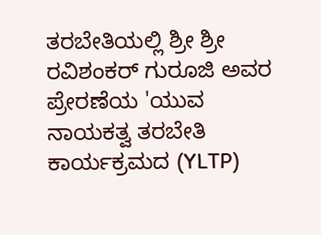ತರಬೇತಿಯಲ್ಲಿ ಶ್ರೀ ಶ್ರೀ ರವಿಶಂಕರ್ ಗುರೂಜಿ ಅವರ ಪ್ರೇರಣೆಯ 'ಯುವ ನಾಯಕತ್ವ ತರಬೇತಿ ಕಾರ್ಯಕ್ರಮದ (YLTP)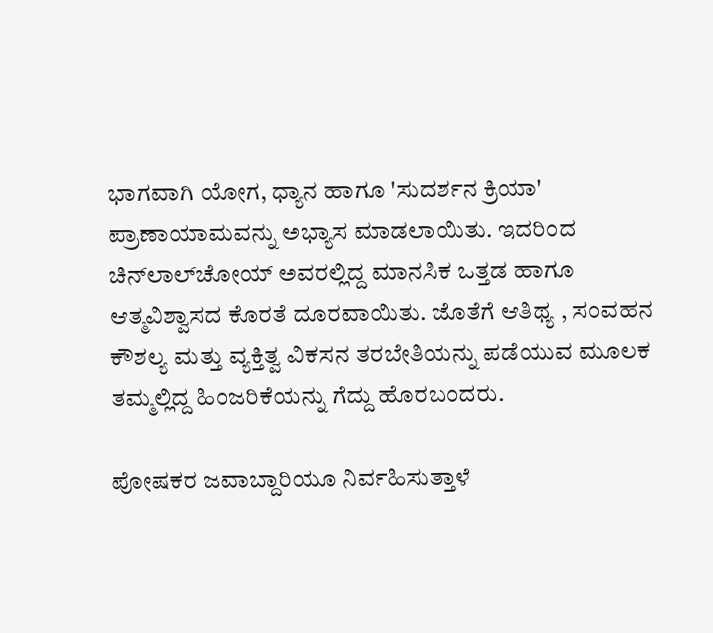ಭಾಗವಾಗಿ ಯೋಗ, ಧ್ಯಾನ ಹಾಗೂ 'ಸುದರ್ಶನ ಕ್ರಿಯಾ' ಪ್ರಾಣಾಯಾಮವನ್ನು ಅಭ್ಯಾಸ ಮಾಡಲಾಯಿತು. ಇದರಿಂದ ಚಿನ್‌ಲಾಲ್‌ಚೋಯ್ ಅವರಲ್ಲಿದ್ದ ಮಾನಸಿಕ ಒತ್ತಡ ಹಾಗೂ ಆತ್ಮವಿಶ್ವಾಸದ ಕೊರತೆ ದೂರವಾಯಿತು. ಜೊತೆಗೆ ಆತಿಥ್ಯ , ಸಂವಹನ ಕೌಶಲ್ಯ ಮತ್ತು ವ್ಯಕ್ತಿತ್ವ ವಿಕಸನ ತರಬೇತಿಯನ್ನು ಪಡೆಯುವ ಮೂಲಕ ತಮ್ಮಲ್ಲಿದ್ದ ಹಿಂಜರಿಕೆಯನ್ನು ಗೆದ್ದು ಹೊರಬಂದರು.

ಪೋಷಕರ ಜವಾಬ್ದಾರಿಯೂ ನಿರ್ವಹಿಸುತ್ತಾಳೆ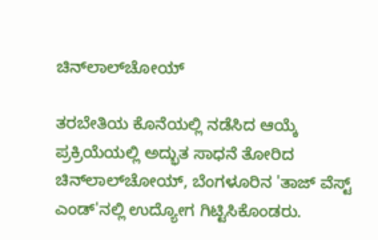ಚಿನ್‌ಲಾಲ್‌ಚೋಯ್

ತರಬೇತಿಯ ಕೊನೆಯಲ್ಲಿ ನಡೆಸಿದ ಆಯ್ಕೆ ಪ್ರಕ್ರಿಯೆಯಲ್ಲಿ ಅದ್ಭುತ ಸಾಧನೆ ತೋರಿದ ಚಿನ್‌ಲಾಲ್‌ಚೋಯ್, ಬೆಂಗಳೂರಿನ 'ತಾಜ್ ವೆಸ್ಟ್ ಎಂಡ್'ನಲ್ಲಿ ಉದ್ಯೋಗ ಗಿಟ್ಟಿಸಿಕೊಂಡರು.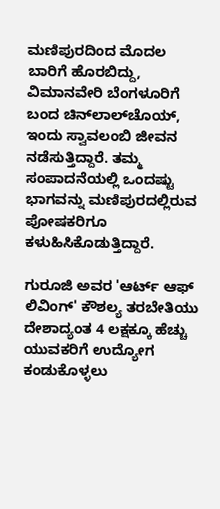ಮಣಿಪುರದಿಂದ ಮೊದಲ ಬಾರಿಗೆ ಹೊರಬಿದ್ದು, ವಿಮಾನವೇರಿ ಬೆಂಗಳೂರಿಗೆ ಬಂದ ಚಿನ್‌ಲಾಲ್‌ಚೊಯ್, ಇಂದು ಸ್ವಾವಲಂಬಿ ಜೀವನ ನಡೆಸುತ್ತಿದ್ದಾರೆ. ತಮ್ಮ ಸಂಪಾದನೆಯಲ್ಲಿ ಒಂದಷ್ಟು ಭಾಗವನ್ನು ಮಣಿಪುರದಲ್ಲಿರುವ ಪೋಷಕರಿಗೂ ಕಳುಹಿಸಿಕೊಡುತ್ತಿದ್ದಾರೆ.

ಗುರೂಜಿ ಅವರ 'ಆರ್ಟ್ ಆಫ್ ಲಿವಿಂಗ್' ಕೌಶಲ್ಯ ತರಬೇತಿಯು ದೇಶಾದ್ಯಂತ 4 ಲಕ್ಷಕ್ಕೂ ಹೆಚ್ಚು ಯುವಕರಿಗೆ ಉದ್ಯೋಗ ಕಂಡುಕೊಳ್ಳಲು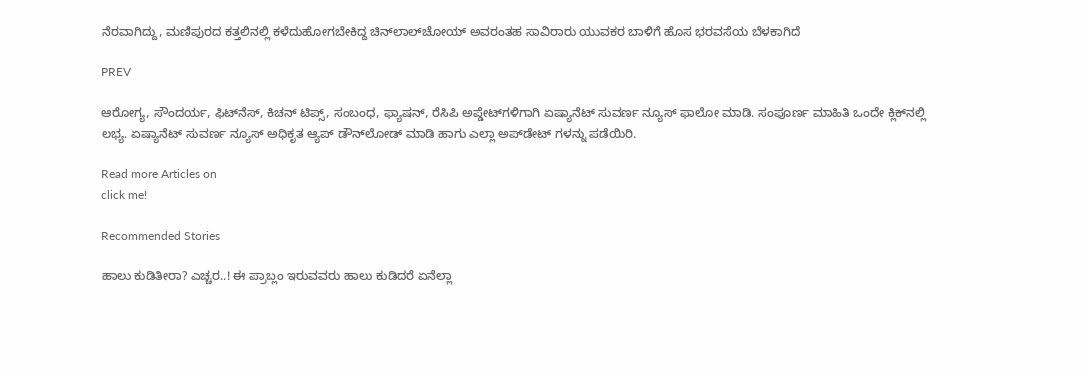ನೆರವಾಗಿದ್ದು, ಮಣಿಪುರದ ಕತ್ತಲಿನಲ್ಲಿ ಕಳೆದುಹೋಗಬೇಕಿದ್ದ ಚಿನ್‌ಲಾಲ್‌ಚೋಯ್ ಅವರಂತಹ ಸಾವಿರಾರು ಯುವಕರ ಬಾಳಿಗೆ ಹೊಸ ಭರವಸೆಯ ಬೆಳಕಾಗಿದೆ

PREV

ಆರೋಗ್ಯ, ಸೌಂದರ್ಯ, ಫಿಟ್‌ನೆಸ್, ಕಿಚನ್ ಟಿಪ್ಸ್‌, ಸಂಬಂಧ, ಫ್ಯಾಷನ್, ರೆಸಿಪಿ ಅಪ್ಡೇಟ್‌ಗಳಿಗಾಗಿ ಏಷ್ಯಾನೆಟ್ ಸುವರ್ಣ ನ್ಯೂಸ್‌ ಫಾಲೋ ಮಾಡಿ. ಸಂಪೂರ್ಣ ಮಾಹಿತಿ ಒಂದೇ ಕ್ಲಿಕ್‌ನಲ್ಲಿ ಲಭ್ಯ. ಏಷ್ಯಾನೆಟ್ ಸುವರ್ಣ ನ್ಯೂಸ್ ಅಧಿಕೃತ ಆ್ಯಪ್ ಡೌನ್‌ಲೋಡ್ ಮಾಡಿ ಹಾಗು ಎಲ್ಲಾ ಅಪ್‌ಡೇಟ್ ಗಳನ್ನು ಪಡೆಯಿರಿ.

Read more Articles on
click me!

Recommended Stories

ಹಾಲು ಕುಡಿತೀರಾ? ಎಚ್ಚರ..! ಈ ಪ್ರಾಬ್ಲಂ ಇರುವವರು ಹಾಲು ಕುಡಿದರೆ ಏನೆಲ್ಲಾ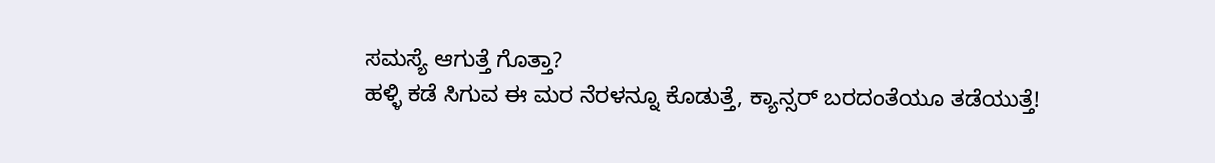ಸಮಸ್ಯೆ ಆಗುತ್ತೆ ಗೊತ್ತಾ?
ಹಳ್ಳಿ ಕಡೆ ಸಿಗುವ ಈ ಮರ ನೆರಳನ್ನೂ ಕೊಡುತ್ತೆ, ಕ್ಯಾನ್ಸರ್ ಬರದಂತೆಯೂ ತಡೆಯುತ್ತೆ!